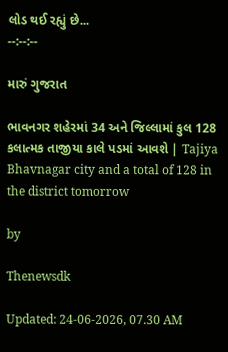લોડ થઈ રહ્યું છે...
--:--:--

મારું ગુજરાત

ભાવનગર શહેરમાં 34 અને જિલ્લામાં કુલ 128 કલાત્મક તાજીયા કાલે પડમાં આવશે | Tajiya Bhavnagar city and a total of 128 in the district tomorrow

by

Thenewsdk

Updated: 24-06-2026, 07.30 AM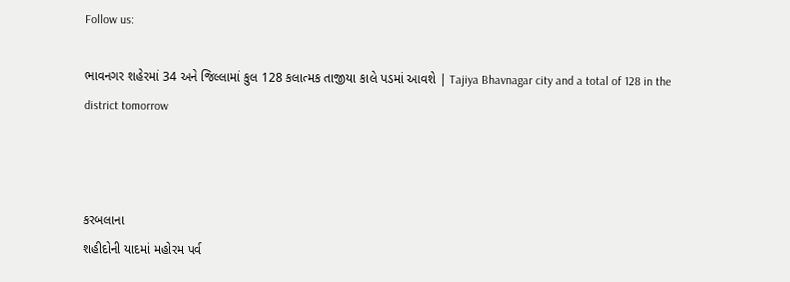Follow us:

ભાવનગર શહેરમાં 34 અને જિલ્લામાં કુલ 128 કલાત્મક તાજીયા કાલે પડમાં આવશે | Tajiya Bhavnagar city and a total of 128 in the district tomorrow



કરબલાના
શહીદોની યાદમાં મહોરમ પર્વ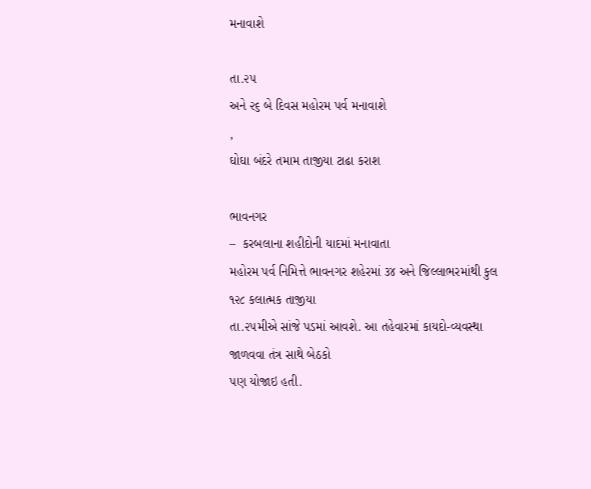મનાવાશે

તા.૨૫
અને ૨૬ બે દિવસ મહોરમ પર્વ મનાવાશે
,
ઘોઘા બંદરે તમામ તાજીયા ટાઢા કરાશ

ભાવનગર
–  કરબલાના શહીદોની યાદમાં મનાવાતા
મહોરમ પર્વ નિમિત્તે ભાવનગર શહેરમાં ૩૪ અને જિલ્લાભરમાંથી કુલ ૧૨૮ કલાત્મક તાજીયા
તા.૨૫મીએ સાંજે પડમાં આવશે. આ તહેવારમાં કાયદો-વ્યવસ્થા જાળવવા તંત્ર સાથે બેઠકો
પણ યોજાઇ હતી.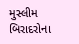મુસ્લીમ
બિરાદરોના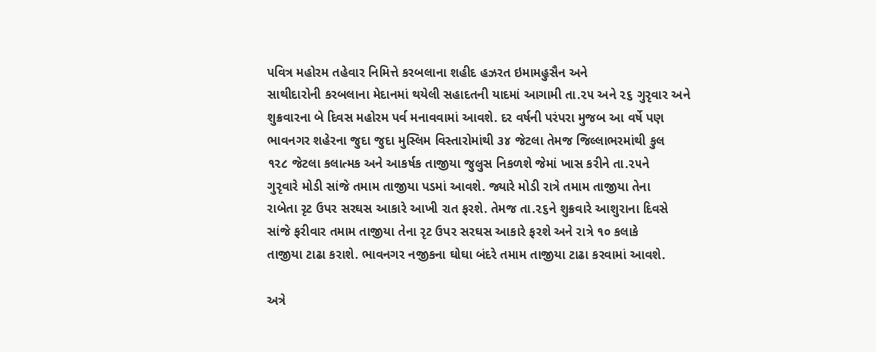પવિત્ર મહોરમ તહેવાર નિમિત્તે કરબલાના શહીદ હઝરત ઇમામહુસૈન અને
સાથીદારોની કરબલાના મેદાનમાં થયેલી સહાદતની યાદમાં આગામી તા.૨૫ અને ૨૬ ગુરૃવાર અને
શુક્રવારના બે દિવસ મહોરમ પર્વ મનાવવામાં આવશે. દર વર્ષની પરંપરા મુજબ આ વર્ષે પણ
ભાવનગર શહેરના જુદા જુદા મુસ્લિમ વિસ્તારોમાંથી ૩૪ જેટલા તેમજ જિલ્લાભરમાંથી કુલ
૧૨૮ જેટલા કલાત્મક અને આકર્ષક તાજીયા જુલુસ નિકળશે જેમાં ખાસ કરીને તા.૨૫ને
ગુરૃવારે મોડી સાંજે તમામ તાજીયા પડમાં આવશે. જ્યારે મોડી રાત્રે તમામ તાજીયા તેના
રાબેતા રૃટ ઉપર સરઘસ આકારે આખી રાત ફરશે. તેમજ તા.૨૬ને શુક્રવારે આશુરાના દિવસે
સાંજે ફરીવાર તમામ તાજીયા તેના રૃટ ઉપર સરઘસ આકારે ફરશે અને રાત્રે ૧૦ કલાકે
તાજીયા ટાઢા કરાશે. ભાવનગર નજીકના ઘોઘા બંદરે તમામ તાજીયા ટાઢા કરવામાં આવશે.

અત્રે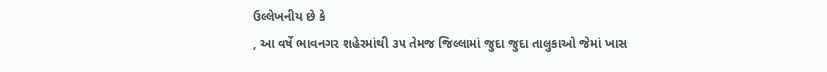ઉલ્લેખનીય છે કે
, આ વર્ષે ભાવનગર શહેરમાંથી ૩૫ તેમજ જિલ્લામાં જુદા જુદા તાલુકાઓ જેમાં ખાસ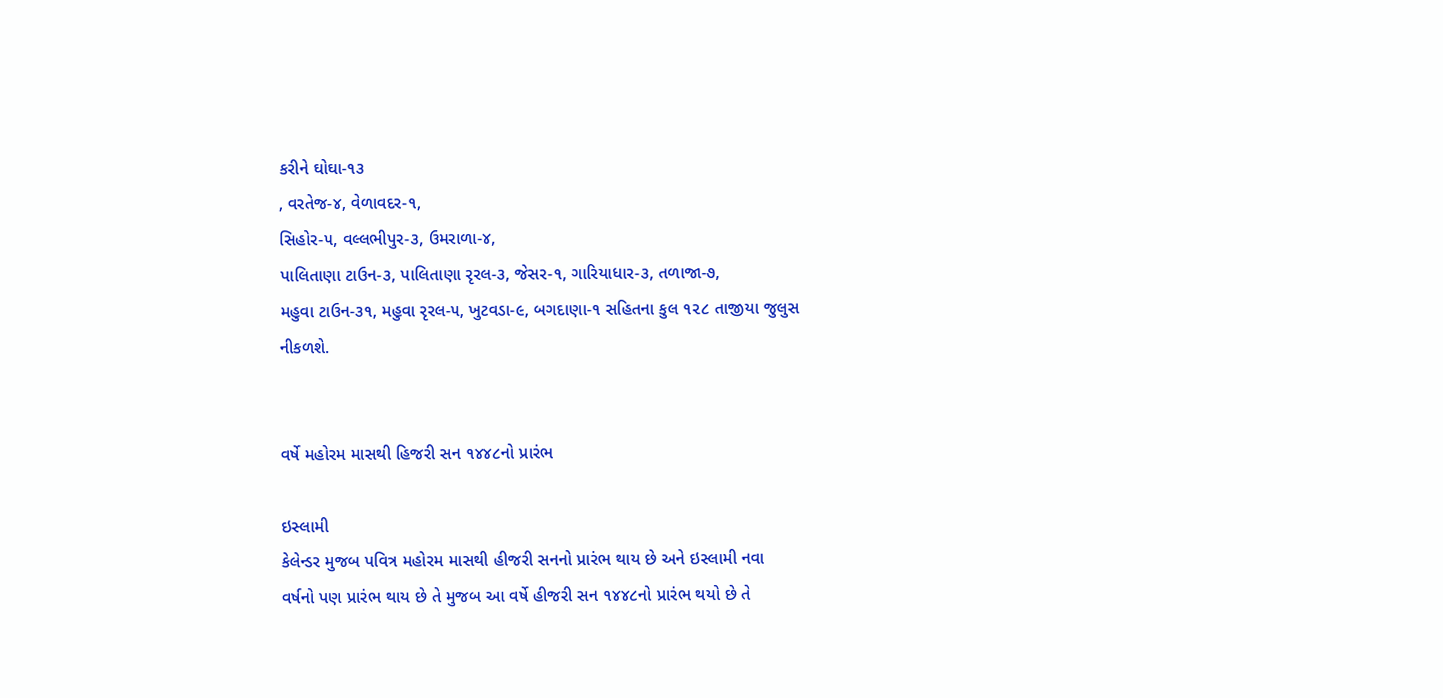કરીને ઘોઘા-૧૩
, વરતેજ-૪, વેળાવદર-૧,
સિહોર-૫, વલ્લભીપુર-૩, ઉમરાળા-૪,
પાલિતાણા ટાઉન-૩, પાલિતાણા રૃરલ-૩, જેસર-૧, ગારિયાધાર-૩, તળાજા-૭,
મહુવા ટાઉન-૩૧, મહુવા રૃરલ-૫, ખુટવડા-૯, બગદાણા-૧ સહિતના કુલ ૧૨૮ તાજીયા જુલુસ
નીકળશે.


વર્ષે મહોરમ માસથી હિજરી સન ૧૪૪૮નો પ્રારંભ

ઇસ્લામી
કેલેન્ડર મુજબ પવિત્ર મહોરમ માસથી હીજરી સનનો પ્રારંભ થાય છે અને ઇસ્લામી નવા
વર્ષનો પણ પ્રારંભ થાય છે તે મુજબ આ વર્ષે હીજરી સન ૧૪૪૮નો પ્રારંભ થયો છે તે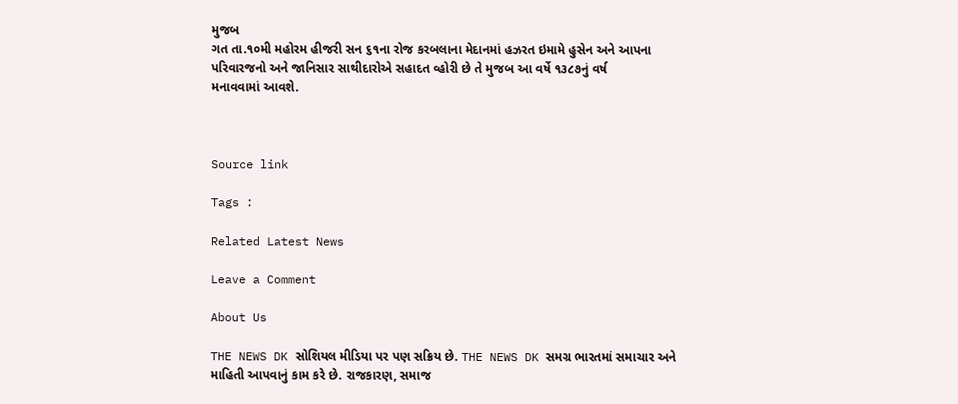મુજબ
ગત તા.૧૦મી મહોરમ હીજરી સન ૬૧ના રોજ કરબલાના મેદાનમાં હઝરત ઇમામે હુસેન અને આપના
પરિવારજનો અને જાનિસાર સાથીદારોએ સહાદત વ્હોરી છે તે મુજબ આ વર્ષે ૧૩૮૭નું વર્ષ
મનાવવામાં આવશે.



Source link

Tags :

Related Latest News

Leave a Comment

About Us

THE NEWS DK સોશિયલ મીડિયા પર પણ સક્રિય છે. THE NEWS DK સમગ્ર ભારતમાં સમાચાર અને માહિતી આપવાનું કામ કરે છે. રાજકારણ, સમાજ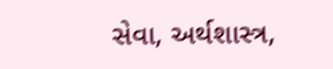સેવા, અર્થશાસ્ત્ર,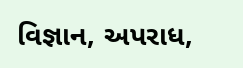વિજ્ઞાન, અપરાધ,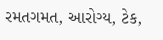રમતગમત, આરોગ્ય, ટેક,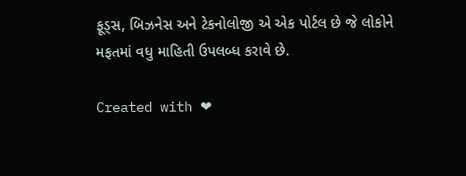ફૂડ્સ, બિઝનેસ અને ટેકનોલોજી એ એક પોર્ટલ છે જે લોકોને મફતમાં વધુ માહિતી ઉપલબ્ધ કરાવે છે.

Created with ❤